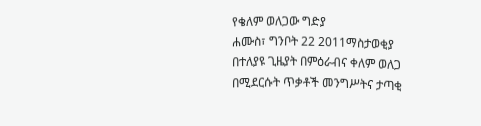የቄለም ወለጋው ግድያ
ሐሙስ፣ ግንቦት 22 2011ማስታወቂያ
በተለያዩ ጊዜያት በምዕራብና ቀለም ወለጋ በሚደርሱት ጥቃቶች መንግሥትና ታጣቂ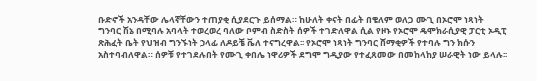ቡድኖች አንዳቸው ሌላኛቸውን ተጠያቂ ሲያደርጉ ይሰማል። ከሁለት ቀናት በፊት በቄለም ወለጋ ሙጊ በኦሮሞ ነጻነት ግንባር ሽኔ በሚባሉ አባላት ተወረወረ ባለው ቦምብ ስድስት ሰዎች ተገድለዋል ሲል የዞኑ የኦሮሞ ዴሞክራሲያዊ ፓርቲ ኦዲፒ ጽሕፈት ቤት የህዝብ ግንኙነት ኃላፊ ለዶይቼ ቬለ ተናግረዋል፡፡ የኦሮሞ ነጻነት ግንባር ሸማቂዎች የተባሉ ግን ክሱን አስተባብለዋል። ሰዎቹ የተገደሉበት የሙጊ ቀበሌ ነዋሪዎች ደግሞ ግዲያው የተፈጸመው በመከላከያ ሠራዊት ነው ይላሉ፡፡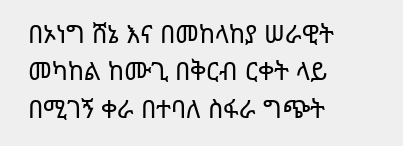በኦነግ ሸኔ እና በመከላከያ ሠራዊት መካከል ከሙጊ በቅርብ ርቀት ላይ በሚገኝ ቀራ በተባለ ስፋራ ግጭት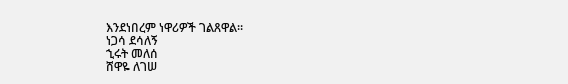እንደነበረም ነዋሪዎች ገልጸዋል።
ነጋሳ ደሳለኝ
ኂሩት መለሰ
ሸዋዬ ለገሠ